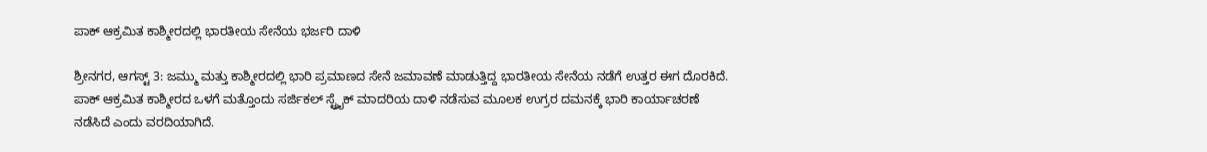ಪಾಕ್ ಆಕ್ರಮಿತ ಕಾಶ್ಮೀರದಲ್ಲಿ ಭಾರತೀಯ ಸೇನೆಯ ಭರ್ಜರಿ ದಾಳಿ

ಶ್ರೀನಗರ, ಆಗಸ್ಟ್ 3: ಜಮ್ಮು ಮತ್ತು ಕಾಶ್ಮೀರದಲ್ಲಿ ಭಾರಿ ಪ್ರಮಾಣದ ಸೇನೆ ಜಮಾವಣೆ ಮಾಡುತ್ತಿದ್ದ ಭಾರತೀಯ ಸೇನೆಯ ನಡೆಗೆ ಉತ್ತರ ಈಗ ದೊರಕಿದೆ. ಪಾಕ್ ಆಕ್ರಮಿತ ಕಾಶ್ಮೀರದ ಒಳಗೆ ಮತ್ತೊಂದು ಸರ್ಜಿಕಲ್ ಸ್ಟ್ರೈಕ್ ಮಾದರಿಯ ದಾಳಿ ನಡೆಸುವ ಮೂಲಕ ಉಗ್ರರ ದಮನಕ್ಕೆ ಭಾರಿ ಕಾರ್ಯಾಚರಣೆ ನಡೆಸಿದೆ ಎಂದು ವರದಿಯಾಗಿದೆ.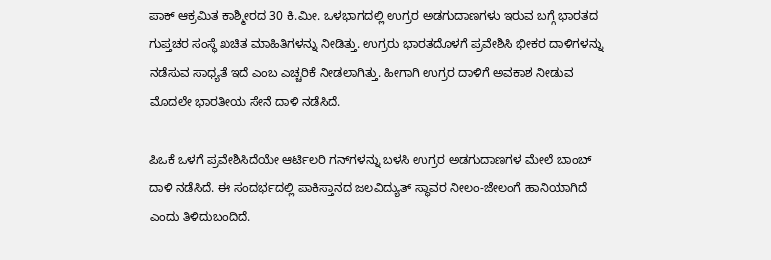ಪಾಕ್ ಆಕ್ರಮಿತ ಕಾಶ್ಮೀರದ 30 ಕಿ.ಮೀ. ಒಳಭಾಗದಲ್ಲಿ ಉಗ್ರರ ಅಡಗುದಾಣಗಳು ಇರುವ ಬಗ್ಗೆ ಭಾರತದ ಗುಪ್ತಚರ ಸಂಸ್ಥೆ ಖಚಿತ ಮಾಹಿತಿಗಳನ್ನು ನೀಡಿತ್ತು. ಉಗ್ರರು ಭಾರತದೊಳಗೆ ಪ್ರವೇಶಿಸಿ ಭೀಕರ ದಾಳಿಗಳನ್ನು ನಡೆಸುವ ಸಾಧ್ಯತೆ ಇದೆ ಎಂಬ ಎಚ್ಚರಿಕೆ ನೀಡಲಾಗಿತ್ತು. ಹೀಗಾಗಿ ಉಗ್ರರ ದಾಳಿಗೆ ಅವಕಾಶ ನೀಡುವ ಮೊದಲೇ ಭಾರತೀಯ ಸೇನೆ ದಾಳಿ ನಡೆಸಿದೆ.

ಪಿಒಕೆ ಒಳಗೆ ಪ್ರವೇಶಿಸಿದೆಯೇ ಆರ್ಟಿಲರಿ ಗನ್‌ಗಳನ್ನು ಬಳಸಿ ಉಗ್ರರ ಅಡಗುದಾಣಗಳ ಮೇಲೆ ಬಾಂಬ್ ದಾಳಿ ನಡೆಸಿದೆ. ಈ ಸಂದರ್ಭದಲ್ಲಿ ಪಾಕಿಸ್ತಾನದ ಜಲವಿದ್ಯುತ್ ಸ್ಥಾವರ ನೀಲಂ-ಜೇಲಂಗೆ ಹಾನಿಯಾಗಿದೆ ಎಂದು ತಿಳಿದುಬಂದಿದೆ.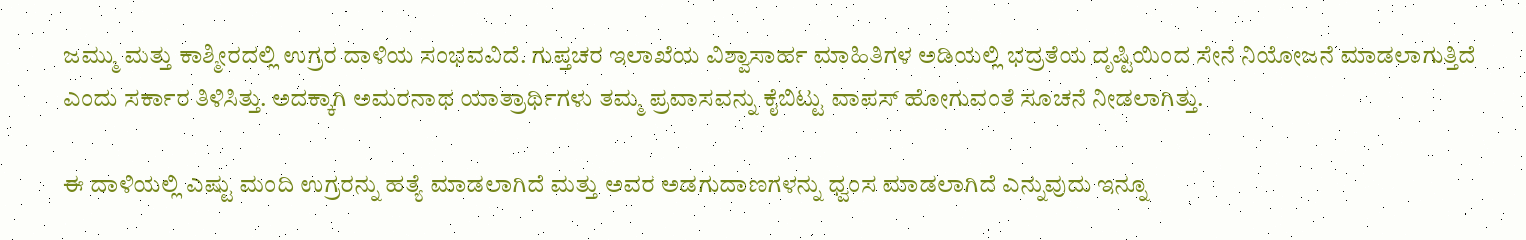ಜಮ್ಮು ಮತ್ತು ಕಾಶ್ಮೀರದಲ್ಲಿ ಉಗ್ರರ ದಾಳಿಯ ಸಂಭವವಿದೆ. ಗುಪ್ತಚರ ಇಲಾಖೆಯ ವಿಶ್ವಾಸಾರ್ಹ ಮಾಹಿತಿಗಳ ಅಡಿಯಲ್ಲಿ ಭದ್ರತೆಯ ದೃಷ್ಟಿಯಿಂದ ಸೇನೆ ನಿಯೋಜನೆ ಮಾಡಲಾಗುತ್ತಿದೆ ಎಂದು ಸರ್ಕಾರ ತಿಳಿಸಿತ್ತು. ಅದಕ್ಕಾಗಿ ಅಮರನಾಥ ಯಾತ್ರಾರ್ಥಿಗಳು ತಮ್ಮ ಪ್ರವಾಸವನ್ನು ಕೈಬಿಟ್ಟು ವಾಪಸ್ ಹೋಗುವಂತೆ ಸೂಚನೆ ನೀಡಲಾಗಿತ್ತು.

ಈ ದಾಳಿಯಲ್ಲಿ ಎಷ್ಟು ಮಂದಿ ಉಗ್ರರನ್ನು ಹತ್ಯೆ ಮಾಡಲಾಗಿದೆ ಮತ್ತು ಅವರ ಅಡಗುದಾಣಗಳನ್ನು ಧ್ವಂಸ ಮಾಡಲಾಗಿದೆ ಎನ್ನುವುದು ಇನ್ನೂ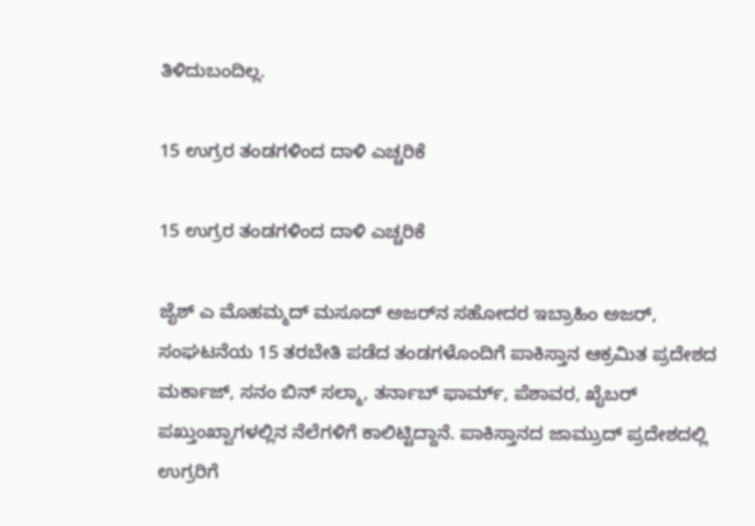ತಿಳಿದುಬಂದಿಲ್ಲ.

15 ಉಗ್ರರ ತಂಡಗಳಿಂದ ದಾಳಿ ಎಚ್ಚರಿಕೆ

15 ಉಗ್ರರ ತಂಡಗಳಿಂದ ದಾಳಿ ಎಚ್ಚರಿಕೆ

ಜೈಶ್ ಎ ಮೊಹಮ್ಮದ್ ಮಸೂದ್ ಅಜರ್‌ನ ಸಹೋದರ ಇಬ್ರಾಹಿಂ ಅಜರ್, ಸಂಘಟನೆಯ 15 ತರಬೇತಿ ಪಡೆದ ತಂಡಗಳೊಂದಿಗೆ ಪಾಕಿಸ್ತಾನ ಆಕ್ರಮಿತ ಪ್ರದೇಶದ ಮರ್ಕಾಜ್, ಸನಂ ಬಿನ್ ಸಲ್ಮಾ, ತರ್ನಾಬ್ ಫಾರ್ಮ್, ಪೆಶಾವರ, ಖೈಬರ್ ಪಖ್ತುಂಖ್ವಾಗಳಲ್ಲಿನ ನೆಲೆಗಳಿಗೆ ಕಾಲಿಟ್ಟಿದ್ದಾನೆ. ಪಾಕಿಸ್ತಾನದ ಜಾಮ್ರುದ್ ಪ್ರದೇಶದಲ್ಲಿ ಉಗ್ರರಿಗೆ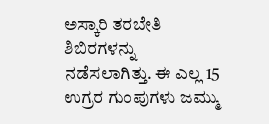ಅಸ್ಕಾರಿ ತರಬೇತಿ ಶಿಬಿರಗಳನ್ನು ನಡೆಸಲಾಗಿತ್ತು. ಈ ಎಲ್ಲ 15 ಉಗ್ರರ ಗುಂಪುಗಳು ಜಮ್ಮು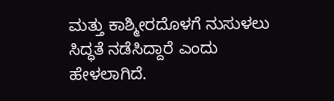ಮತ್ತು ಕಾಶ್ಮೀರದೊಳಗೆ ನುಸುಳಲು ಸಿದ್ಧತೆ ನಡೆಸಿದ್ದಾರೆ ಎಂದು ಹೇಳಲಾಗಿದೆ.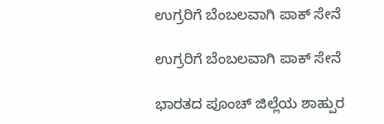ಉಗ್ರರಿಗೆ ಬೆಂಬಲವಾಗಿ ಪಾಕ್ ಸೇನೆ

ಉಗ್ರರಿಗೆ ಬೆಂಬಲವಾಗಿ ಪಾಕ್ ಸೇನೆ

ಭಾರತದ ಪೂಂಚ್ ಜಿಲ್ಲೆಯ ಶಾಹ್ಪುರ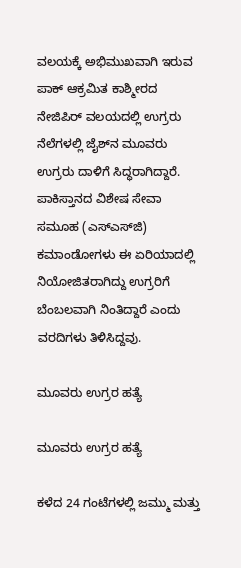ವಲಯಕ್ಕೆ ಅಭಿಮುಖವಾಗಿ ಇರುವ ಪಾಕ್ ಆಕ್ರಮಿತ ಕಾಶ್ಮೀರದ ನೇಜಿಪಿರ್ ವಲಯದಲ್ಲಿ ಉಗ್ರರು ನೆಲೆಗಳಲ್ಲಿ ಜೈಶ್‌ನ ಮೂವರು ಉಗ್ರರು ದಾಳಿಗೆ ಸಿದ್ಧರಾಗಿದ್ದಾರೆ. ಪಾಕಿಸ್ತಾನದ ವಿಶೇಷ ಸೇವಾ ಸಮೂಹ (ಎಸ್‌ಎಸ್‌ಜಿ) ಕಮಾಂಡೋಗಳು ಈ ಏರಿಯಾದಲ್ಲಿ ನಿಯೋಜಿತರಾಗಿದ್ದು ಉಗ್ರರಿಗೆ ಬೆಂಬಲವಾಗಿ ನಿಂತಿದ್ದಾರೆ ಎಂದು ವರದಿಗಳು ತಿಳಿಸಿದ್ದವು.

ಮೂವರು ಉಗ್ರರ ಹತ್ಯೆ

ಮೂವರು ಉಗ್ರರ ಹತ್ಯೆ

ಕಳೆದ 24 ಗಂಟೆಗಳಲ್ಲಿ ಜಮ್ಮು ಮತ್ತು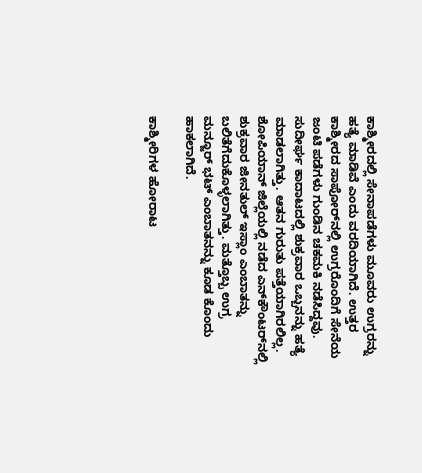ಕಾಶ್ಮೀರದಲ್ಲಿ ಸೇನಾಪಡೆಗಳು ಮೂವರು ಉಗ್ರರನ್ನು ಹತ್ಯೆ ಮಾಡಿವೆ ಎಂದು ವರದಿಯಾಗಿದೆ. ಉತ್ತರ ಕಾಶ್ಮೀರದ ಸಾಪೋರ್‌ನಲ್ಲಿ ಉಗ್ರರೊಂದಿಗೆ ಸೇನೆಯ ಜಂಟಿ ಪಡೆಗಳು ಗುಂಡಿನ ಚಕಮಕಿ ನಡೆಸಿದ್ದವು. ಸುದೀರ್ಘ ಕಾದಾಟದಲ್ಲಿ ಶುಕ್ರವಾರ ಒಬ್ಬನನ್ನು ಹತ್ಯೆ ಮಾಡಲಾಗಿತ್ತು. ಆತನ ಗುರುತು ಪತ್ತೆಯಾಗಿರಲಿಲ್ಲ. ಶೋಪಿಯಾನ್ ಜಿಲ್ಲೆಯಲ್ಲಿ ನಡೆದ ಎನ್‌ಕೌಂಟರ್‌ನಲ್ಲಿ ಶುಕ್ರವಾರ ಜೀನತುಲ್ ಇಸ್ಲಾಂ ಎಂಬಾತನ್ನು ಬಲಿತೆಗೆದುಕೊಳ್ಳಲಾಗಿತ್ತು. ಮತ್ತೊಬ್ಬ ಉಗ್ರ ಮನ್ಜೂರ್ ಭಟ್ ಎಂಬಾತನನ್ನು ಕೂಡ ಕೊಂದು ಹಾಕಲಾಗಿದೆ.

ಕಾಶ್ಮೀರಿಗಳ ಹೋರಾಟ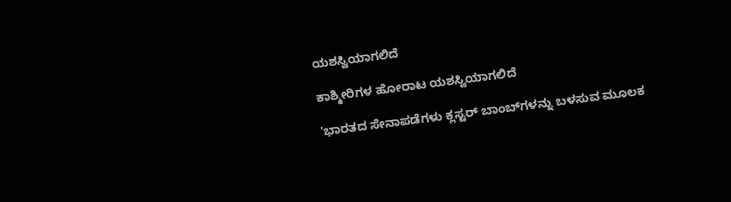ಯಶಸ್ವಿಯಾಗಲಿದೆ

ಕಾಶ್ಮೀರಿಗಳ ಹೋರಾಟ ಯಶಸ್ವಿಯಾಗಲಿದೆ

'ಭಾರತದ ಸೇನಾಪಡೆಗಳು ಕ್ಲಸ್ಟರ್ ಬಾಂಬ್‌ಗಳನ್ನು ಬಳಸುವ ಮೂಲಕ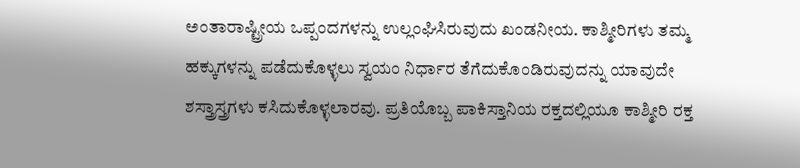ಅಂತಾರಾಷ್ಟ್ರೀಯ ಒಪ್ಪಂದಗಳನ್ನು ಉಲ್ಲಂಘಿಸಿರುವುದು ಖಂಡನೀಯ. ಕಾಶ್ಮೀರಿಗಳು ತಮ್ಮ ಹಕ್ಕುಗಳನ್ನು ಪಡೆದುಕೊಳ್ಳಲು ಸ್ವಯಂ ನಿರ್ಧಾರ ತೆಗೆದುಕೊಂಡಿರುವುದನ್ನು ಯಾವುದೇ ಶಸ್ತ್ರಾಸ್ತ್ರಗಳು ಕಸಿದುಕೊಳ್ಳಲಾರವು. ಪ್ರತಿಯೊಬ್ಬ ಪಾಕಿಸ್ತಾನಿಯ ರಕ್ತದಲ್ಲಿಯೂ ಕಾಶ್ಮೀರಿ ರಕ್ತ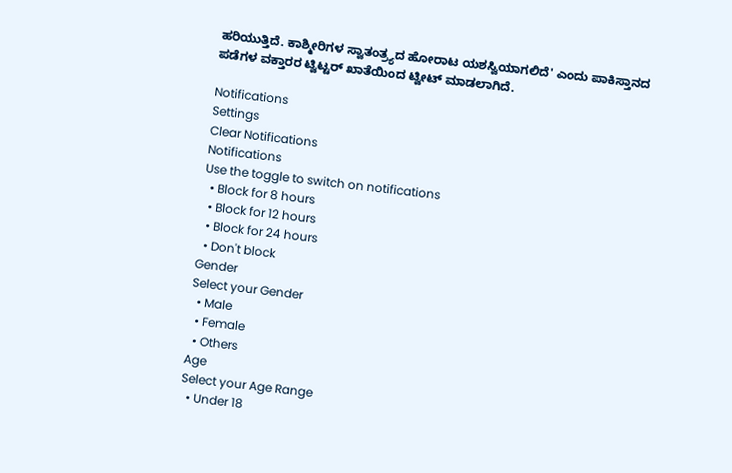ಹರಿಯುತ್ತಿದೆ. ಕಾಶ್ಮೀರಿಗಳ ಸ್ವಾತಂತ್ರ್ಯದ ಹೋರಾಟ ಯಶಸ್ವಿಯಾಗಲಿದೆ' ಎಂದು ಪಾಕಿಸ್ತಾನದ ಪಡೆಗಳ ವಕ್ತಾರರ ಟ್ವಿಟ್ಟರ್ ಖಾತೆಯಿಂದ ಟ್ವೀಟ್ ಮಾಡಲಾಗಿದೆ.

Notifications
Settings
Clear Notifications
Notifications
Use the toggle to switch on notifications
  • Block for 8 hours
  • Block for 12 hours
  • Block for 24 hours
  • Don't block
Gender
Select your Gender
  • Male
  • Female
  • Others
Age
Select your Age Range
  • Under 18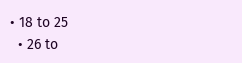• 18 to 25
  • 26 to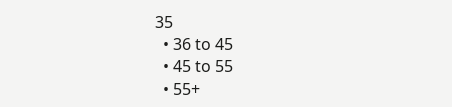35
  • 36 to 45
  • 45 to 55
  • 55+